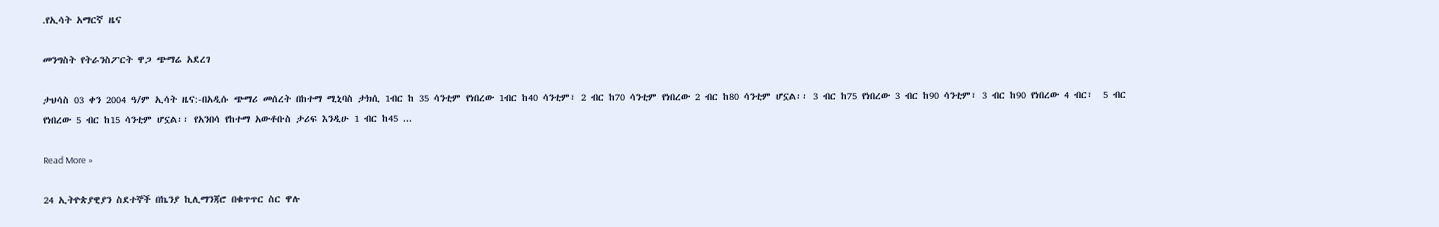.የኢሳት አማርኛ ዜና

መንግስት የትራንስፖርት ዋጋ ጭማሬ አደረገ

ታህሳስ 03 ቀን 2004 ዓ/ም ኢሳት ዜና:-በአዲሱ ጭማሪ መሰረት በከተማ ሚኒባስ ታክሲ 1ብር ከ 35 ሳንቲም የነበረው 1ብር ከ40 ሳንቲም፣ 2 ብር ከ70 ሳንቲም የነበረው 2 ብር ከ80 ሳንቲም ሆኗል፡፡ 3 ብር ከ75 የነበረው 3 ብር ከ90 ሳንቲም፣ 3 ብር ከ90 የነበረው 4 ብር፣  5 ብር የነበረው 5 ብር ከ15 ሳንቲም ሆኗል፡፡ የአንበሳ የከተማ አውቶቡስ ታሪፍ እንዲሁ 1 ብር ከ45 ...

Read More »

24 ኢትዮጵያዊያን ስደተኞች በኬንያ ኪሊማንጃሮ በቁጥጥር ስር ዋሉ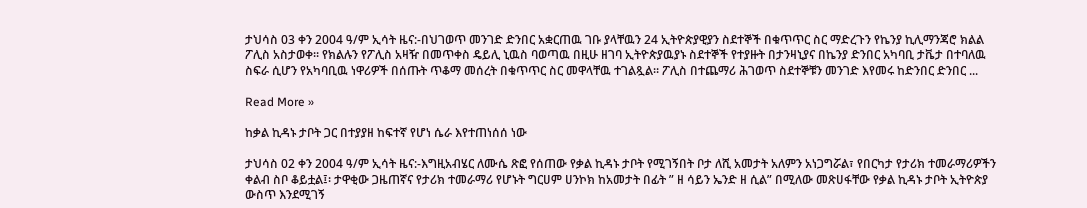ታህሳስ 03 ቀን 2004 ዓ/ም ኢሳት ዜና:-በህገወጥ መንገድ ድንበር አቋርጠዉ ገቡ ያላቸዉን 24 ኢትዮጵያዊያን ስደተኞች በቁጥጥር ስር ማድረጉን የኬንያ ኪሊማንጃሮ ክልል ፖሊስ አስታወቀ። የክልሉን የፖሊስ አዛዥ በመጥቀስ ዴይሊ ኒዉስ ባወጣዉ በዚሁ ዘገባ ኢትዮጵያዉያኑ ስደተኞች የተያዙት በታንዛኒያና በኬንያ ድንበር አካባቢ ታቬታ በተባለዉ ስፍራ ሲሆን የአካባቢዉ ነዋሪዎች በሰጡት ጥቆማ መሰረት በቁጥጥር ስር መዋላቸዉ ተገልጿል። ፖሊስ በተጨማሪ ሕገወጥ ስደተኞቹን መንገድ እየመሩ ከድንበር ድንበር ...

Read More »

ከቃል ኪዳኑ ታቦት ጋር በተያያዘ ከፍተኛ የሆነ ሴራ እየተጠነሰሰ ነው

ታህሳስ 02 ቀን 2004 ዓ/ም ኢሳት ዜና:-እግዚአብሄር ለሙሴ ጽፎ የሰጠው የቃል ኪዳኑ ታቦት የሚገኝበት ቦታ ለሺ አመታት አለምን አነጋግሯል፣ የበርካታ የታሪክ ተመራማሪዎችን ቀልብ ስቦ ቆይቷል፤፡ ታዋቂው ጋዜጠኛና የታሪክ ተመራማሪ የሆኑት ግርሀም ሀንኮክ ከአመታት በፊት ” ዘ ሳይን ኤንድ ዘ ሲል” በሚለው መጽሀፋቸው የቃል ኪዳኑ ታቦት ኢትዮጵያ ውስጥ እንደሚገኝ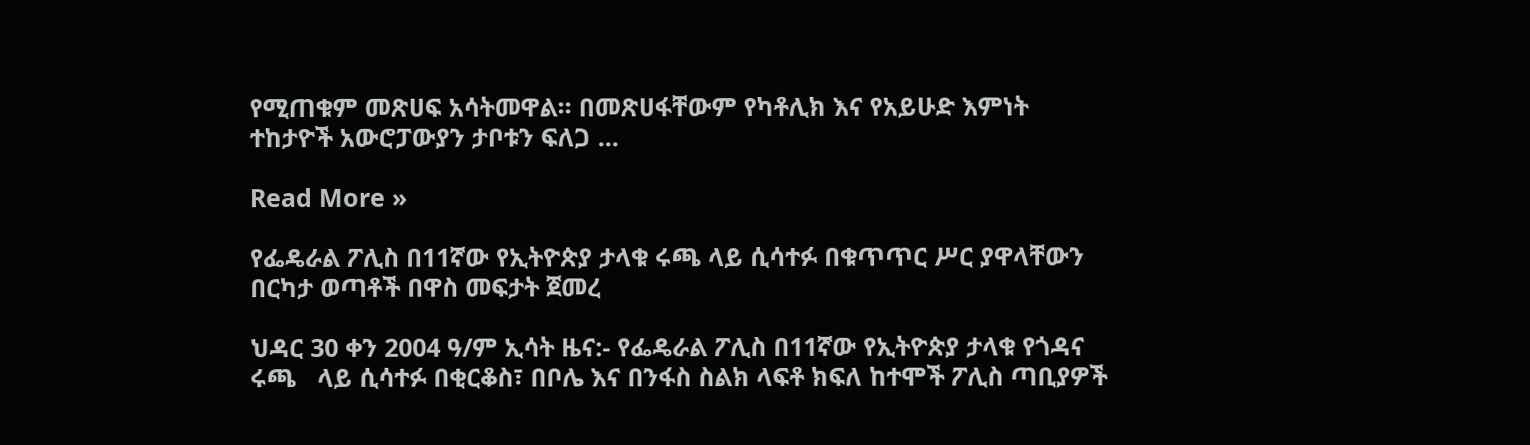የሚጠቁም መጽሀፍ አሳትመዋል። በመጽሀፋቸውም የካቶሊክ እና የአይሁድ እምነት ተከታዮች አውሮፓውያን ታቦቱን ፍለጋ ...

Read More »

የፌዴራል ፖሊስ በ11ኛው የኢትዮጵያ ታላቁ ሩጫ ላይ ሲሳተፉ በቁጥጥር ሥር ያዋላቸውን በርካታ ወጣቶች በዋስ መፍታት ጀመረ

ህዳር 30 ቀን 2004 ዓ/ም ኢሳት ዜና:- የፌዴራል ፖሊስ በ11ኛው የኢትዮጵያ ታላቁ የጎዳና ሩጫ   ላይ ሲሳተፉ በቂርቆስ፣ በቦሌ እና በንፋስ ስልክ ላፍቶ ክፍለ ከተሞች ፖሊስ ጣቢያዎች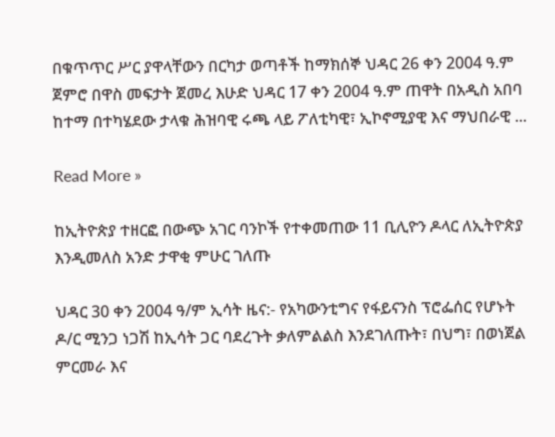በቁጥጥር ሥር ያዋላቸውን በርካታ ወጣቶች ከማክሰኞ ህዳር 26 ቀን 2004 ዓ.ም ጀምሮ በዋስ መፍታት ጀመረ እሁድ ህዳር 17 ቀን 2004 ዓ.ም ጠዋት በአዲስ አበባ ከተማ በተካሄደው ታላቁ ሕዝባዊ ሩጫ ላይ ፖለቲካዊ፣ ኢኮኖሚያዊ እና ማህበራዊ ...

Read More »

ከኢትዮጵያ ተዘርፎ በውጭ አገር ባንኮች የተቀመጠው 11 ቢሊዮን ዶላር ለኢትዮጵያ እንዲመለስ አንድ ታዋቂ ምሁር ገለጡ

ህዳር 30 ቀን 2004 ዓ/ም ኢሳት ዜና:- የአካውንቲግና የፋይናንስ ፕሮፌሰር የሆኑት ዶ/ር ሚንጋ ነጋሽ ከኢሳት ጋር ባደረጉት ቃለምልልስ እንደገለጡት፣ በህግ፣ በወነጀል ምርመራ እና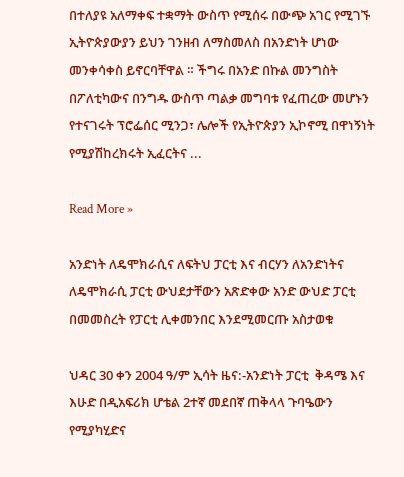በተለያዩ አለማቀፍ ተቋማት ውስጥ የሚሰሩ በውጭ አገር የሚገኙ ኢትዮጵያውያን ይህን ገንዘብ ለማስመለስ በአንድነት ሆነው መንቀሳቀስ ይኖርባቸዋል ። ችግሩ በአንድ በኩል መንግስት በፖለቲካውና በንግዱ ውስጥ ጣልቃ መግባቱ የፈጠረው መሆኑን የተናገሩት ፕሮፌሰር ሚንጋ፣ ሌሎች የኢትዮጵያን ኢኮኖሚ በዋነኝነት የሚያሽከረክሩት ኢፈርትና ...

Read More »

አንድነት ለዴሞክራሲና ለፍትህ ፓርቲ እና ብርሃን ለአንድነትና ለዴሞክራሲ ፓርቲ ውህደታቸውን አጽድቀው አንድ ውህድ ፓርቲ በመመስረት የፓርቲ ሊቀመንበር እንደሚመርጡ አስታወቁ

ህዳር 30 ቀን 2004 ዓ/ም ኢሳት ዜና:-አንድነት ፓርቲ  ቅዳሜ እና  እሁድ በዲአፍሪክ ሆቴል 2ተኛ መደበኛ ጠቅላላ ጉባዔውን የሚያካሂድና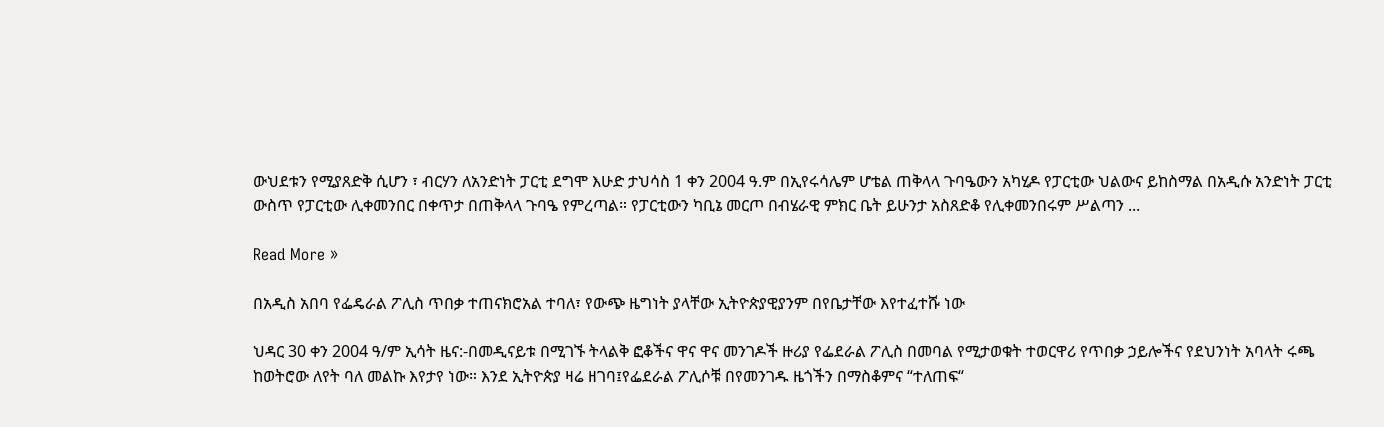ውህደቱን የሚያጸድቅ ሲሆን ፣ ብርሃን ለአንድነት ፓርቲ ደግሞ እሁድ ታህሳስ 1 ቀን 2004 ዓ.ም በኢየሩሳሌም ሆቴል ጠቅላላ ጉባዔውን አካሂዶ የፓርቲው ህልውና ይከስማል በአዲሱ አንድነት ፓርቲ ውስጥ የፓርቲው ሊቀመንበር በቀጥታ በጠቅላላ ጉባዔ የምረጣል። የፓርቲውን ካቢኔ መርጦ በብሄራዊ ምክር ቤት ይሁንታ አስጸድቆ የሊቀመንበሩም ሥልጣን ...

Read More »

በአዲስ አበባ የፌዴራል ፖሊስ ጥበቃ ተጠናክሮአል ተባለ፣ የውጭ ዜግነት ያላቸው ኢትዮጵያዊያንም በየቤታቸው እየተፈተሹ ነው

ህዳር 30 ቀን 2004 ዓ/ም ኢሳት ዜና:-በመዲናይቱ በሚገኙ ትላልቅ ፎቆችና ዋና ዋና መንገዶች ዙሪያ የፌደራል ፖሊስ በመባል የሚታወቁት ተወርዋሪ የጥበቃ ኃይሎችና የደህንነት አባላት ሩጫ ከወትሮው ለየት ባለ መልኩ እየታየ ነው። እንደ ኢትዮጵያ ዛሬ ዘገባ፤የፌደራል ፖሊሶቹ በየመንገዱ ዜጎችን በማስቆምና “ተለጠፍ“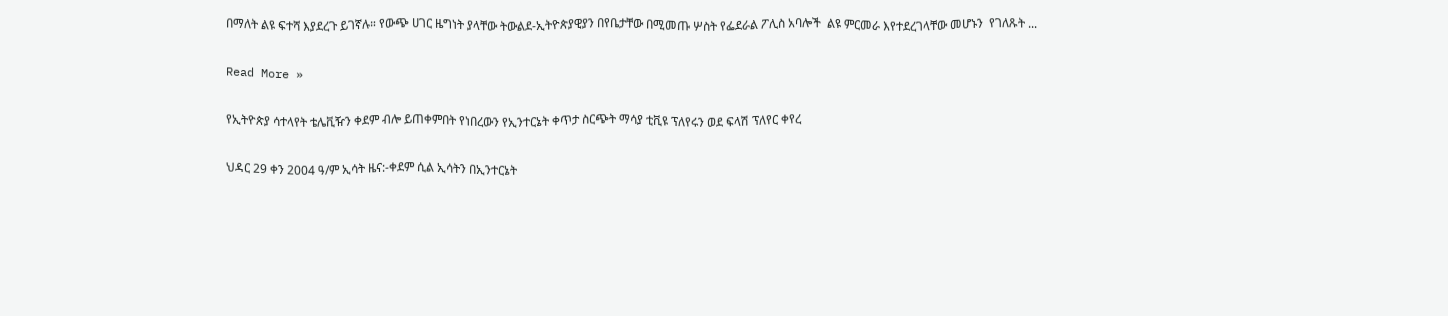በማለት ልዩ ፍተሻ እያደረጉ ይገኛሉ። የውጭ ሀገር ዜግነት ያላቸው ትውልደ-ኢትዮጵያዊያን በየቤታቸው በሚመጡ ሦስት የፌደራል ፖሊስ አባሎች  ልዩ ምርመራ እየተደረገላቸው መሆኑን  የገለጹት ...

Read More »

የኢትዮጵያ ሳተላየት ቴሌቪዥን ቀደም ብሎ ይጠቀምበት የነበረውን የኢንተርኔት ቀጥታ ስርጭት ማሳያ ቲቪዩ ፕለየሩን ወደ ፍላሽ ፕለየር ቀየረ

ህዳር 29 ቀን 2004 ዓ/ም ኢሳት ዜና:-ቀደም ሲል ኢሳትን በኢንተርኔት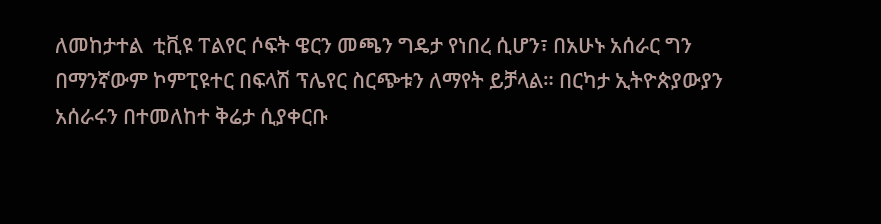ለመከታተል  ቲቪዩ ፐልየር ሶፍት ዌርን መጫን ግዴታ የነበረ ሲሆን፣ በአሁኑ አሰራር ግን በማንኛውም ኮምፒዩተር በፍላሽ ፕሌየር ስርጭቱን ለማየት ይቻላል። በርካታ ኢትዮጵያውያን አሰራሩን በተመለከተ ቅሬታ ሲያቀርቡ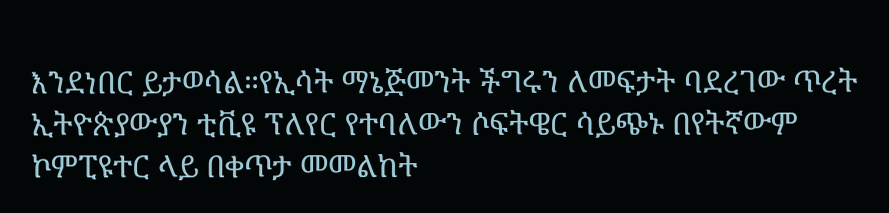እንደነበር ይታወሳል።የኢሳት ማኔጅመንት ችግሩን ለመፍታት ባደረገው ጥረት  ኢትዮጵያውያን ቲቪዩ ፕለየር የተባለውን ሶፍትዌር ሳይጭኑ በየትኛውም ኮምፒዩተር ላይ በቀጥታ መመልከት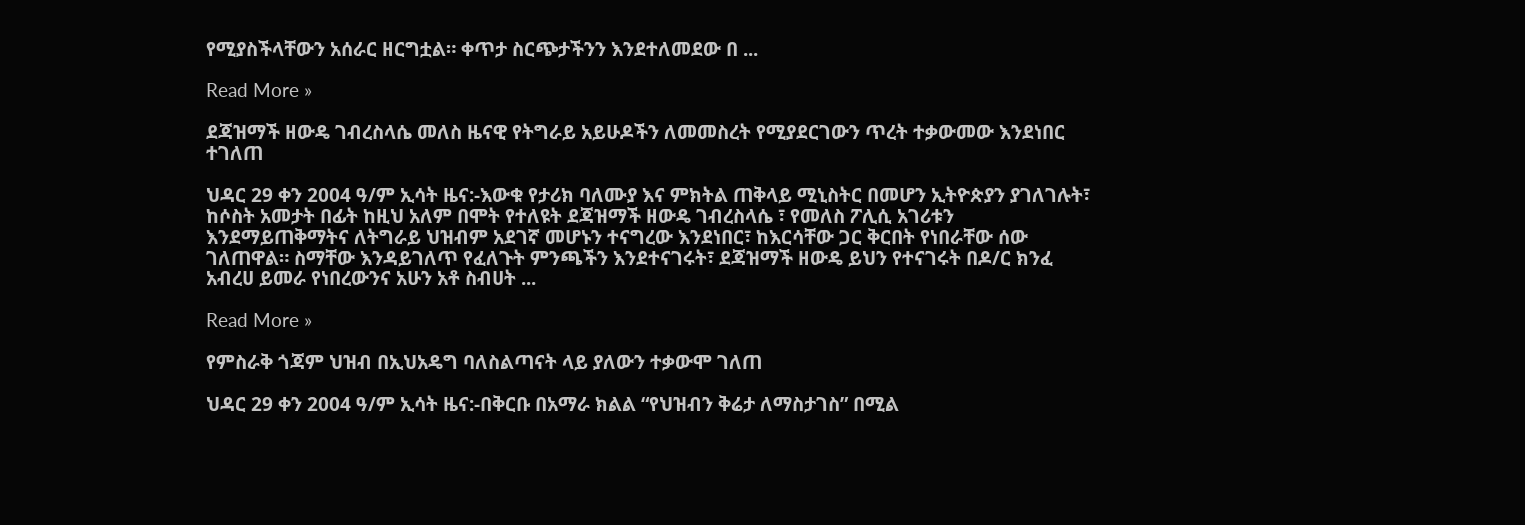የሚያስችላቸውን አሰራር ዘርግቷል። ቀጥታ ስርጭታችንን እንደተለመደው በ ...

Read More »

ደጃዝማች ዘውዴ ገብረስላሴ መለስ ዜናዊ የትግራይ አይሁዶችን ለመመስረት የሚያደርገውን ጥረት ተቃውመው እንደነበር ተገለጠ

ህዳር 29 ቀን 2004 ዓ/ም ኢሳት ዜና:-እውቁ የታሪክ ባለሙያ እና ምክትል ጠቅላይ ሚኒስትር በመሆን ኢትዮጵያን ያገለገሉት፣  ከሶስት አመታት በፊት ከዚህ አለም በሞት የተለዩት ደጃዝማች ዘውዴ ገብረስላሴ ፣ የመለስ ፖሊሲ አገሪቱን እንደማይጠቅማትና ለትግራይ ህዝብም አደገኛ መሆኑን ተናግረው እንደነበር፣ ከእርሳቸው ጋር ቅርበት የነበራቸው ሰው ገለጠዋል። ስማቸው እንዳይገለጥ የፈለጉት ምንጫችን እንደተናገሩት፣ ደጃዝማች ዘውዴ ይህን የተናገሩት በዶ/ር ክንፈ አብረሀ ይመራ የነበረውንና አሁን አቶ ስብሀት ...

Read More »

የምስራቅ ጎጃም ህዝብ በኢህአዴግ ባለስልጣናት ላይ ያለውን ተቃውሞ ገለጠ

ህዳር 29 ቀን 2004 ዓ/ም ኢሳት ዜና:-በቅርቡ በአማራ ክልል “የህዝብን ቅሬታ ለማስታገስ” በሚል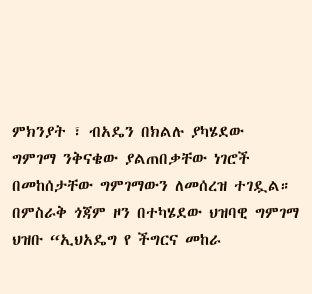ምክንያት ፣ ብአዴን በክልሉ ያካሄደው   ግምገማ ንቅናቄው ያልጠበቃቸው ነገሮች በመከሰታቸው ግምገማውን ለመሰረዝ ተገዷል። በምስራቅ ጎጃም ዞን በተካሄደው ህዝባዊ ግምገማ ህዝቡ “ኢህአዴግ የ ችግርና መከራ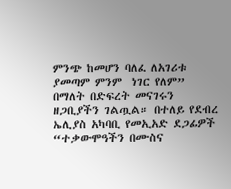ምንጭ ከመሆን ባለፈ ለአገሪቱ ያመጣም ምንም  ነገር የለም”  በማለት በድፍረት መናገሩን ዘጋቢያችን ገልጧል። በተለይ የደብረ ኤሊያስ አካባቢ የመኢአድ ደጋፊዎች “ተቃውሞዓችን በሙስና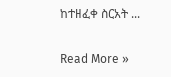ከተዘፈቀ ስርአት ...

Read More »